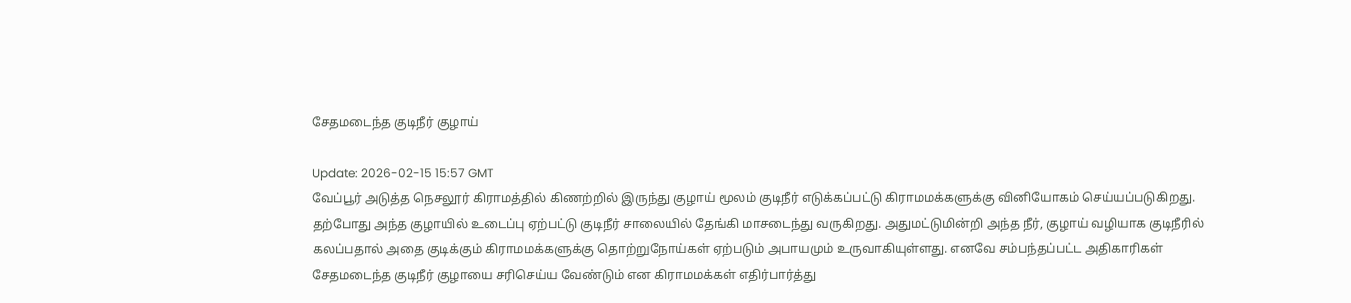சேதமடைந்த குடிநீர் குழாய்

Update: 2026-02-15 15:57 GMT
வேப்பூர் அடுத்த நெசலூர் கிராமத்தில் கிணற்றில் இருந்து குழாய் மூலம் குடிநீர் எடுக்கப்பட்டு கிராமமக்களுக்கு வினியோகம் செய்யப்படுகிறது. தற்போது அந்த குழாயில் உடைப்பு ஏற்பட்டு குடிநீர் சாலையில் தேங்கி மாசடைந்து வருகிறது. அதுமட்டுமின்றி அந்த நீர், குழாய் வழியாக குடிநீரில் கலப்பதால் அதை குடிக்கும் கிராமமக்களுக்கு தொற்றுநோய்கள் ஏற்படும் அபாயமும் உருவாகியுள்ளது. எனவே சம்பந்தப்பட்ட அதிகாரிகள் சேதமடைந்த குடிநீர் குழாயை சரிசெய்ய வேண்டும் என கிராமமக்கள் எதிர்பார்த்து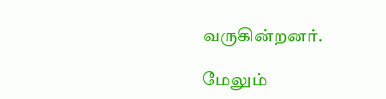வருகின்றனர்.

மேலும்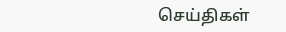செய்திகள்